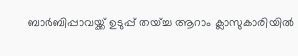ബാർബിപ്പാവയ്ക്ക് ഉടുപ്പ് തയ്ച്ച ആറാം ക്ലാസുകാരിയിൽ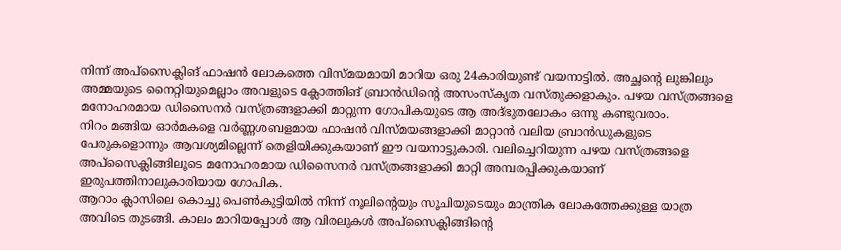നിന്ന് അപ്സൈക്ലിങ് ഫാഷൻ ലോകത്തെ വിസ്മയമായി മാറിയ ഒരു 24കാരിയുണ്ട് വയനാട്ടിൽ. അച്ഛന്റെ ലുങ്കിലും അമ്മയുടെ നൈറ്റിയുമെല്ലാം അവളുടെ ക്ലോത്തിങ് ബ്രാൻഡിന്റെ അസംസ്കൃത വസ്തുക്കളാകും. പഴയ വസ്ത്രങ്ങളെ മനോഹരമായ ഡിസൈനർ വസ്ത്രങ്ങളാക്കി മാറ്റുന്ന ഗോപികയുടെ ആ അദ്ഭുതലോകം ഒന്നു കണ്ടുവരാം.
നിറം മങ്ങിയ ഓർമകളെ വർണ്ണശബളമായ ഫാഷൻ വിസ്മയങ്ങളാക്കി മാറ്റാൻ വലിയ ബ്രാൻഡുകളുടെ പേരുകളൊന്നും ആവശ്യമില്ലെന്ന് തെളിയിക്കുകയാണ് ഈ വയനാട്ടുകാരി. വലിച്ചെറിയുന്ന പഴയ വസ്ത്രങ്ങളെ അപ്സൈക്ലിങ്ങിലൂടെ മനോഹരമായ ഡിസൈനർ വസ്ത്രങ്ങളാക്കി മാറ്റി അമ്പരപ്പിക്കുകയാണ് ഇരുപത്തിനാലുകാരിയായ ഗോപിക.
ആറാം ക്ലാസിലെ കൊച്ചു പെൺകുട്ടിയിൽ നിന്ന് നൂലിന്റെയും സൂചിയുടെയും മാന്ത്രിക ലോകത്തേക്കുള്ള യാത്ര അവിടെ തുടങ്ങി. കാലം മാറിയപ്പോൾ ആ വിരലുകൾ അപ്സൈക്ലിങ്ങിന്റെ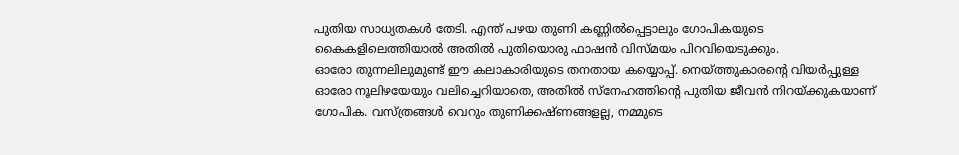പുതിയ സാധ്യതകൾ തേടി. എന്ത് പഴയ തുണി കണ്ണിൽപ്പെട്ടാലും ഗോപികയുടെ കൈകളിലെത്തിയാൽ അതിൽ പുതിയൊരു ഫാഷൻ വിസ്മയം പിറവിയെടുക്കും.
ഓരോ തുന്നലിലുമുണ്ട് ഈ കലാകാരിയുടെ തനതായ കയ്യൊപ്പ്. നെയ്ത്തുകാരന്റെ വിയർപ്പുള്ള ഓരോ നൂലിഴയേയും വലിച്ചെറിയാതെ, അതിൽ സ്നേഹത്തിന്റെ പുതിയ ജീവൻ നിറയ്ക്കുകയാണ് ഗോപിക. വസ്ത്രങ്ങൾ വെറും തുണിക്കഷ്ണങ്ങളല്ല, നമ്മുടെ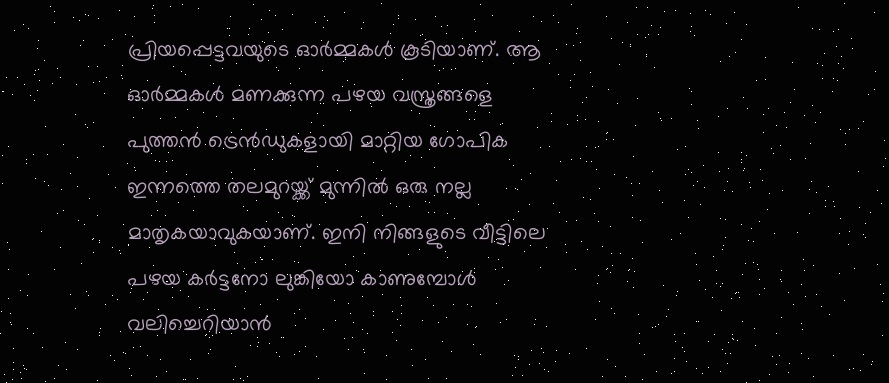പ്രിയപ്പെട്ടവയുടെ ഓർമ്മകൾ കൂടിയാണ്. ആ ഓർമ്മകൾ മണക്കുന്ന പഴയ വസ്ത്രങ്ങളെ പുത്തൻ ട്രെൻഡുകളായി മാറ്റിയ ഗോപിക ഇന്നത്തെ തലമുറയ്ക്ക് മുന്നിൽ ഒരു നല്ല മാതൃകയാവുകയാണ്. ഇനി നിങ്ങളുടെ വീട്ടിലെ പഴയ കർട്ടനോ ലുങ്കിയോ കാണുമ്പോൾ വലിച്ചെറിയാൻ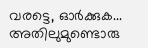വരട്ടെ, ഓർക്കുക... അതിലുമുണ്ടൊരു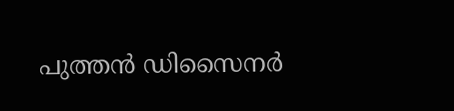പുത്തൻ ഡിസൈനർ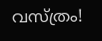വസ്ത്രം!